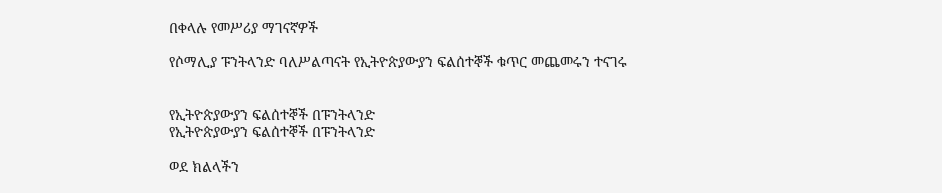በቀላሉ የመሥሪያ ማገናኛዎች

የሶማሊያ ፑንትላንድ ባለሥልጣናት የኢትዮጵያውያን ፍልሰተኞች ቁጥር መጨመሩን ተናገሩ


የኢትዮጵያውያን ፍልሰተኞች በፑንትላንድ
የኢትዮጵያውያን ፍልሰተኞች በፑንትላንድ

ወደ ክልላችን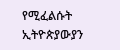የሚፈልሱት ኢትዮጵያውያን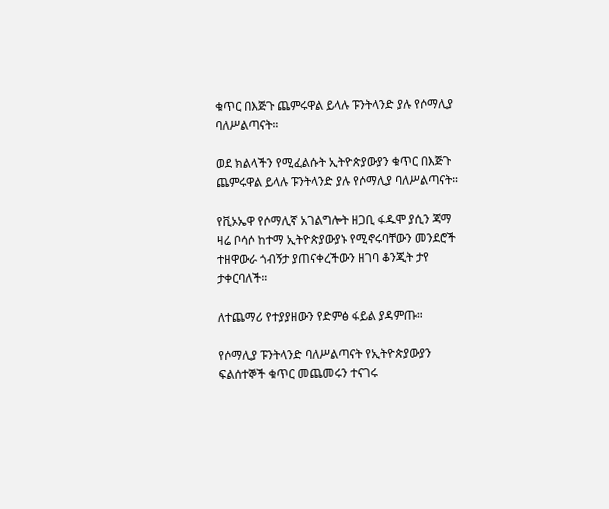ቁጥር በእጅጉ ጨምሩዋል ይላሉ ፑንትላንድ ያሉ የሶማሊያ ባለሥልጣናት።

ወደ ክልላችን የሚፈልሱት ኢትዮጵያውያን ቁጥር በእጅጉ ጨምሩዋል ይላሉ ፑንትላንድ ያሉ የሶማሊያ ባለሥልጣናት።

የቪኦኤዋ የሶማሊኛ አገልግሎት ዘጋቢ ፋዱሞ ያሲን ጃማ ዛሬ ቦሳሶ ከተማ ኢትዮጵያውያኑ የሚኖሩባቸውን መንደሮች ተዘዋውራ ጎብኝታ ያጠናቀረችውን ዘገባ ቆንጂት ታየ ታቀርባለች።

ለተጨማሪ የተያያዘውን የድምፅ ፋይል ያዳምጡ።

የሶማሊያ ፑንትላንድ ባለሥልጣናት የኢትዮጵያውያን ፍልሰተኞች ቁጥር መጨመሩን ተናገሩ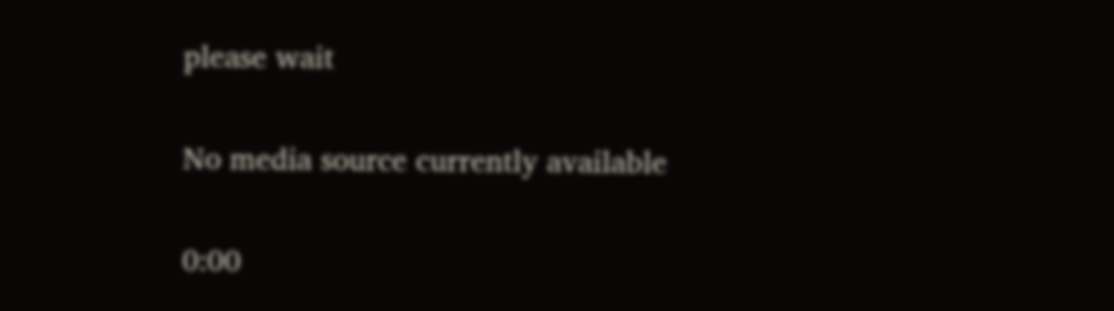please wait

No media source currently available

0:00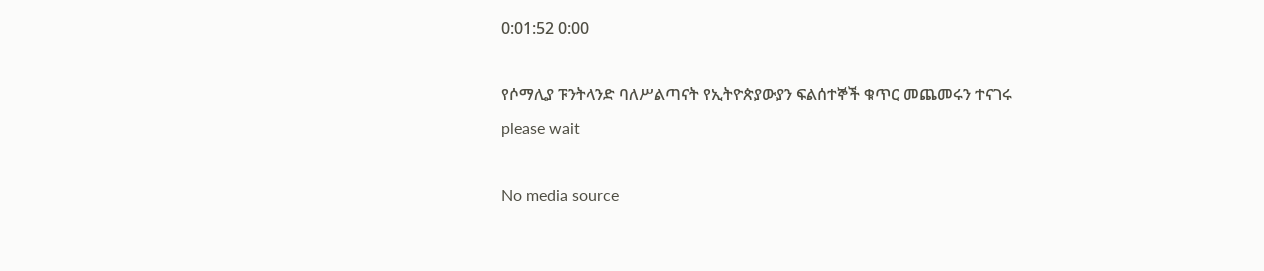0:01:52 0:00

የሶማሊያ ፑንትላንድ ባለሥልጣናት የኢትዮጵያውያን ፍልሰተኞች ቁጥር መጨመሩን ተናገሩ
please wait

No media source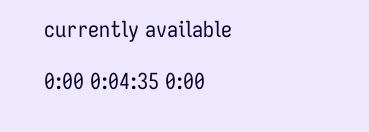currently available

0:00 0:04:35 0:00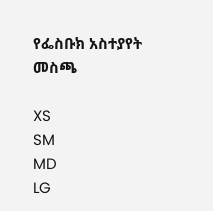የፌስቡክ አስተያየት መስጫ

XS
SM
MD
LG